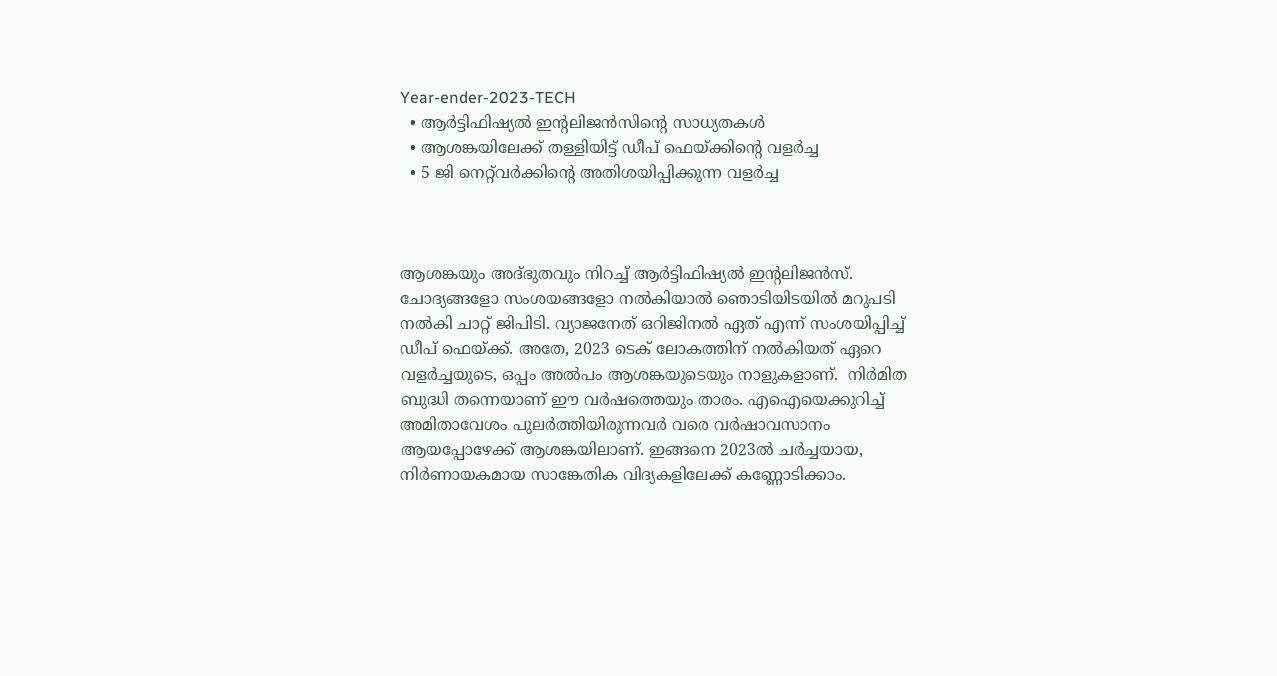Year-ender-2023-TECH
  • ആർട്ടിഫിഷ്യൽ ഇന്റലിജൻസിന്‍റെ സാധ്യതകൾ
  • ആശങ്കയിലേക്ക് തള്ളിയിട്ട് ഡീപ് ഫെയ്ക്കിന്‍റെ വളര്‍ച്ച
  • 5 ജി നെറ്റ്‌‌വര്‍ക്കിന്‍റെ അതിശയിപ്പിക്കുന്ന വളര്‍ച്ച



ആശങ്കയും അദ്ഭുതവും നിറച്ച് ആര്‍ട്ടിഫിഷ്യല്‍ ഇന്‍റലിജന്‍സ്. ചോദ്യങ്ങളോ സംശയങ്ങളോ നല്‍കിയാല്‍ ഞൊടിയിടയില്‍ മറുപടി നല്‍കി ചാറ്റ് ജിപിടി. വ്യാജനേത് ഒറിജിനല്‍ ഏത് എന്ന് സംശയിപ്പിച്ച് ഡീപ് ഫെയ്ക്ക്. അതേ, 2023 ടെക് ലോകത്തിന് നല്‍കിയത് ഏറെ വളര്‍ച്ചയുടെ, ഒപ്പം അല്‍പം ആശങ്കയുടെയും നാളുകളാണ്.  നിര്‍മിത ബുദ്ധി തന്നെയാണ് ഈ വര്‍ഷത്തെയും താരം. എഐയെക്കുറിച്ച് അമിതാവേശം പുലര്‍ത്തിയിരുന്നവര്‍ വരെ വര്‍ഷാവസാനം ആയപ്പോഴേക്ക് ആശങ്കയിലാണ്. ഇങ്ങനെ 2023ല്‍ ചര്‍ച്ചയായ, നിര്‍ണായകമായ സാങ്കേതിക വിദ്യകളിലേക്ക് കണ്ണോടിക്കാം.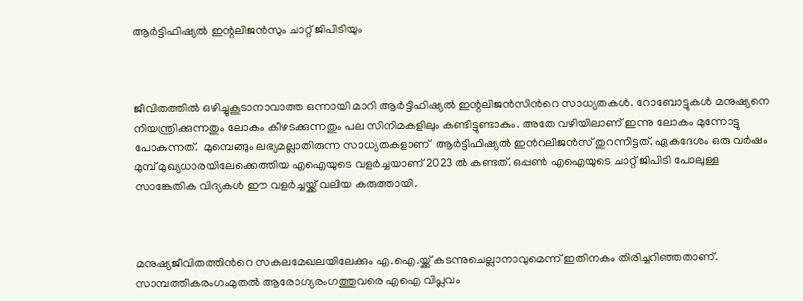ആര്‍ട്ടിഫിഷ്യല്‍ ഇന്റലിജന്‍സും ചാറ്റ് ജിപിടിയും



ജീവിതത്തിൽ ഒഴിച്ചുകൂടാനാവാത്ത ഒന്നായി മാറി ആർട്ടിഫിഷ്യൽ ഇന്റലിജൻസിന്‍റെ സാധ്യതകൾ. റോബോട്ടുകൾ മനുഷ്യനെ നിയന്ത്രിക്കുന്നതും ലോകം കീഴടക്കുന്നതും പല സിനിമകളിലും കണ്ടിട്ടുണ്ടാകും. അതേ വഴിയിലാണ് ഇന്നു ലോകം മുന്നോട്ടു പോകുന്നത്.  മുമ്പെങ്ങും ലഭ്യമല്ലാതിരുന്ന സാധ്യതകളാണ്  ആര്‍‌ട്ടിഫിഷ്യല്‍ ഇന്‍റലിജന്‍സ് തുറന്നിട്ടത്. ഏകദേശം ഒരു വര്‍ഷം മുമ്പ് മുഖ്യധാരയിലേക്കെത്തിയ എഐയുടെ വളര്‍ച്ചയാണ് 2023 ല്‍ കണ്ടത്. ഒപ്പണ്‍ എഐയുടെ ചാറ്റ് ജിപിടി പോലുള്ള സാങ്കേതിക വിദ്യകള്‍ ഈ വളര്‍ച്ചയ്ക്ക് വലിയ കരുത്തായി.



മനുഷ്യജീവിതത്തിന്‍റെ സകലമേഖലയിലേക്കും എ.ഐ.യ്ക്ക് കടന്നുചെല്ലാനാവുമെന്ന് ഇതിനകം തിരിച്ചറിഞ്ഞതാണ്. സാമ്പത്തികരംഗംമുതൽ ആരോഗ്യരംഗത്തുവരെ എഐ വിപ്ലവം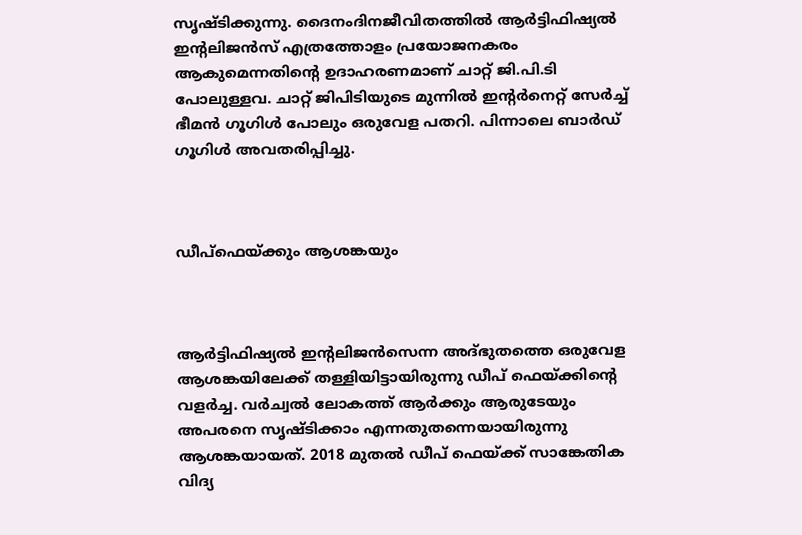സൃഷ്ടിക്കുന്നു. ദൈനംദിനജീവിതത്തിൽ ആർട്ടിഫിഷ്യൽ ഇന്റലിജൻസ് എത്രത്തോളം പ്രയോജനകരം ആകുമെന്നതിന്‍റെ ഉദാഹരണമാണ് ചാറ്റ് ജി.പി.ടി പോലുള്ളവ. ചാറ്റ് ജിപിടിയുടെ മുന്നില്‍ ഇന്റര്‍നെറ്റ് സേര്‍ച്ച് ഭീമന്‍ ഗൂഗിള്‍ പോലും ഒരുവേള പതറി. പിന്നാലെ ബാര്‍ഡ് ഗൂഗിള്‍ അവതരിപ്പിച്ചു.



ഡീപ്ഫെയ്ക്കും ആശങ്കയും



ആര്‍ട്ടിഫിഷ്യല്‍ ഇന്‍റലിജന്‍സെന്ന അദ്ഭുതത്തെ ഒരുവേള ആശങ്കയിലേക്ക് തള്ളിയിട്ടായിരുന്നു ഡീപ് ഫെയ്ക്കിന്‍റെ വളര്‍ച്ച. വര്‍ച്വല്‍ ലോകത്ത് ആര്‍ക്കും ആരുടേയും അപരനെ സൃഷ്ടിക്കാം എന്നതുതന്നെയായിരുന്നു ആശങ്കയായത്. 2018 മുതല്‍ ഡീപ് ഫെയ്ക്ക് സാങ്കേതിക വിദ്യ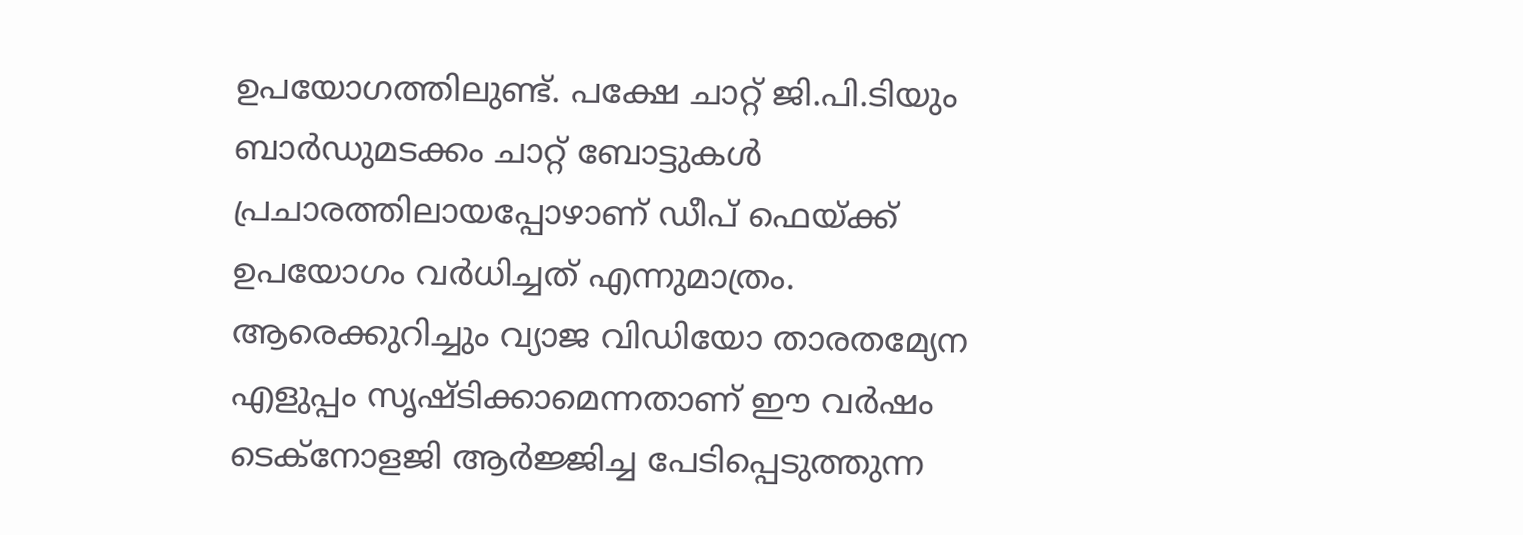ഉപയോഗത്തിലുണ്ട്. പക്ഷേ ചാറ്റ് ജി.പി.ടിയും ബാര്‍ഡുമടക്കം ചാറ്റ് ബോട്ടുകള്‍ പ്രചാരത്തിലായപ്പോഴാണ് ഡീപ് ഫെയ്ക്ക് ഉപയോഗം വര്‍ധിച്ചത് എന്നുമാത്രം. ആരെക്കുറിച്ചും വ്യാജ വിഡിയോ താരതമ്യേന എളുപ്പം സൃഷ്ടിക്കാമെന്നതാണ് ഈ വര്‍ഷം ടെക്‌നോളജി ആര്‍ജ്ജിച്ച പേടിപ്പെടുത്തുന്ന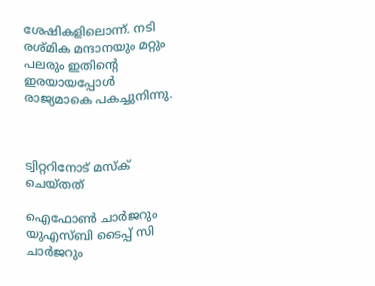ശേഷികളിലൊന്ന്. നടി രശ്മിക മന്ദാനയും മറ്റും പലരും ഇതിന്റെ ഇരയായപ്പോള്‍ രാജ്യമാകെ പകച്ചുനിന്നു.



ട്വിറ്ററിനോട് മസ്ക് ചെയ്തത്

ഐഫോണ്‍ ചാര്‍ജറും യുഎസ്ബി ടൈപ്പ് സി ചാര്‍ജറും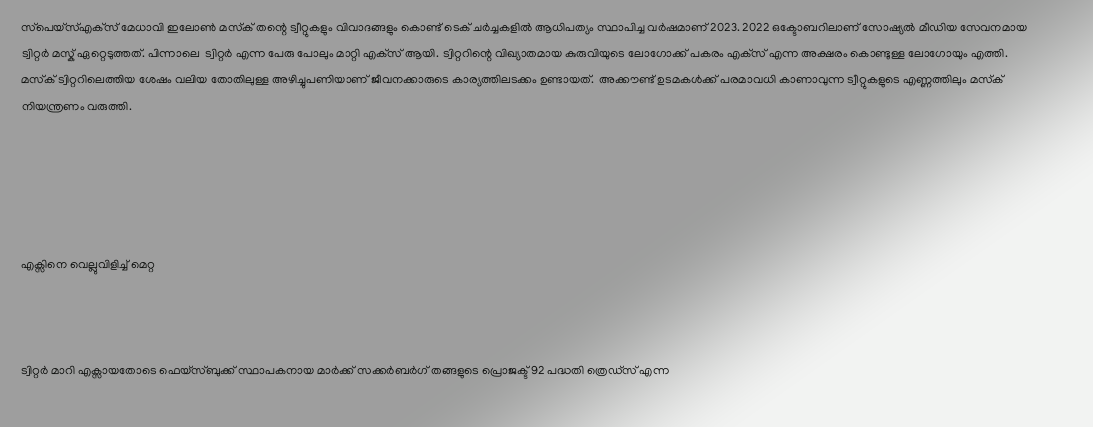സ്‌പെയ്‌സ്എക്‌സ് മേധാവി ഇലോണ്‍ മസ്‌ക് തന്റെ ട്വീറ്റുകളും വിവാദങ്ങളും കൊണ്ട് ടെക് ചർച്ചകളിൽ ആധിപത്യം സ്ഥാപിച്ച വര്‍ഷമാണ് 2023. 2022 ഒക്ടോബറിലാണ് സോഷ്യല്‍ മീഡിയ സേവനമായ ട്വിറ്റര്‍ മസ്ക് ഏറ്റെടുത്തത്. പിന്നാലെ  ട്വിറ്റര്‍ എന്ന പേരു പോലും മാറ്റി എക്‌സ് ആയി. ട്വിറ്ററിന്റെ വിഖ്യാതമായ കുരുവിയുടെ ലോഗോക്ക് പകരം എക്‌സ് എന്ന അക്ഷരം കൊണ്ടുള്ള ലോഗോയും എത്തി.  മസ്‌ക് ട്വിറ്ററിലെത്തിയ ശേഷം വലിയ തോതിലുള്ള അഴിച്ചുപണിയാണ് ജീവനക്കാരുടെ കാര്യത്തിലടക്കം ഉണ്ടായത്.  അക്കൗണ്ട് ഉടമകള്‍ക്ക് പരമാവധി കാണാവുന്ന ട്വീറ്റുകളുടെ എണ്ണത്തിലും മസ്‌ക് നിയന്ത്രണം വരുത്തി.





എക്സിനെ വെല്ലുവിളിച്ച് മെറ്റ



ട്വിറ്റര്‍ മാറി എക്സായതോടെ ഫെയ്സ്ബുക്ക് സ്ഥാപകനായ മാര്‍ക്ക് സക്കര്‍ബര്‍ഗ് തങ്ങളുടെ പ്രൊജക്ട് 92 പദ്ധതി ത്രെഡ്സ് എന്ന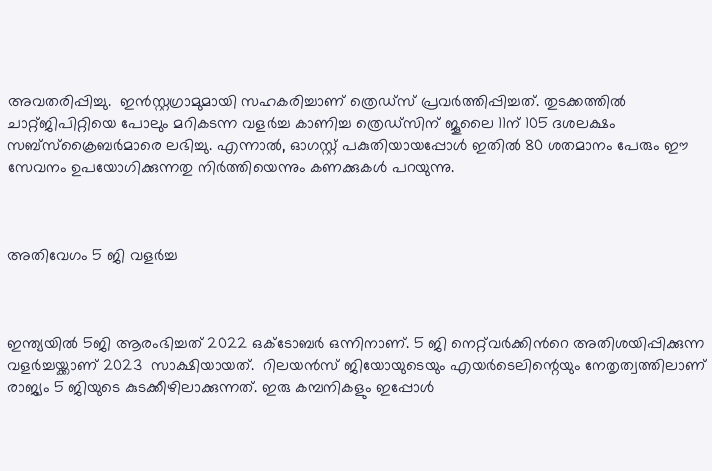അവതരിപ്പിച്ചു.  ഇന്‍സ്റ്റഗ്രാമുമായി സഹകരിച്ചാണ് ത്രെഡ്‌സ് പ്രവര്‍ത്തിപ്പിച്ചത്. തുടക്കത്തില്‍ ചാറ്റ്ജിപിറ്റിയെ പോലും മറികടന്ന വളര്‍ച്ച കാണിച്ച ത്രെഡ്‌സിന് ജൂലൈ 11ന് 105 ദശലക്ഷം സബ്‌സ്‌ക്രൈബര്‍മാരെ ലഭിച്ചു. എന്നാല്‍, ഓഗസ്റ്റ് പകുതിയായപ്പോള്‍ ഇതില്‍ 80 ശതമാനം പേരും ഈ സേവനം ഉപയോഗിക്കുന്നതു നിർത്തിയെന്നും കണക്കുകള്‍ പറയുന്നു.



അതിവേഗം 5 ജി വളര്‍ച്ച



ഇന്ത്യയില്‍ 5ജി ആരംഭിച്ചത് 2022 ഒക്ടോബര്‍ ഒന്നിനാണ്. 5 ജി നെറ്റ്‌‌വര്‍ക്കിന്‍റെ അതിശയിപ്പിക്കുന്ന വളര്‍ച്ചയ്ക്കാണ് 2023  സാക്ഷിയായത്.  റിലയന്‍സ് ജിയോയുടെയും എയര്‍ടെലിന്റെയും നേതൃത്വത്തിലാണ് രാജ്യം 5 ജിയുടെ കുടക്കീഴിലാക്കുന്നത്. ഇരു കമ്പനികളും ഇപ്പോള്‍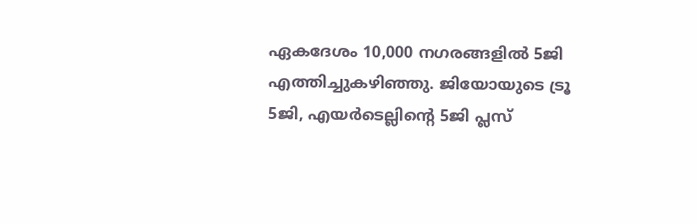ഏകദേശം 10,000 നഗരങ്ങളില്‍ 5ജി എത്തിച്ചുകഴിഞ്ഞു. ജിയോയുടെ ട്രൂ 5ജി, എയര്‍ടെല്ലിന്റെ 5ജി പ്ലസ്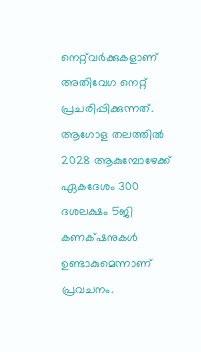നെറ്റ്‌വര്‍ക്കുകളാണ് അതിവേഗ നെറ്റ് പ്രചരിപ്പിക്കുന്നത്. ആഗോള തലത്തില്‍ 2028 ആകുമ്പോഴേക്ക് ഏകദേശം 300 ദശലക്ഷം 5ജി കണക്‌ഷനുകള്‍ ഉണ്ടാകുമെന്നാണ്  പ്രവചനം.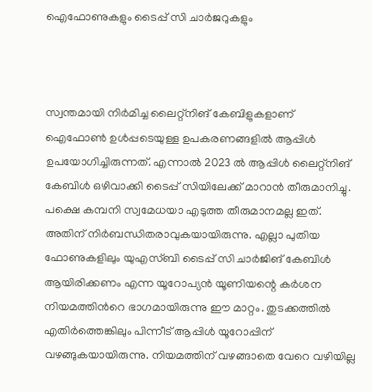ഐഫോണുകളും ടൈപ്പ് സി ചാര്‍ജറുകളും



സ്വന്തമായി നിര്‍മിച്ച ലൈറ്റ്‌നിങ് കേബിളുകളാണ് ഐഫോണ്‍ ഉള്‍പ്പടെയുള്ള ഉപകരണങ്ങളില്‍ ആപ്പിള്‍ ഉപയോഗിച്ചിരുന്നത്. എന്നാല്‍ 2023 ല്‍ ആപ്പിള്‍ ലൈറ്റ്‌നിങ് കേബിള്‍ ഒഴിവാക്കി ടൈപ്പ് സിയിലേക്ക് മാറാന്‍ തീരുമാനിച്ചു. പക്ഷെ കമ്പനി സ്വമേധയാ എടുത്ത തീരുമാനമല്ല ഇത്. അതിന് നിര്‍ബന്ധിതരാവുകയായിരുന്നു. എല്ലാ പുതിയ ഫോണുകളിലും യുഎസ്ബി ടൈപ്പ് സി ചാര്‍ജിങ് കേബിള്‍ ആയിരിക്കണം എന്ന യൂറോപ്യന്‍ യൂണിയന്റെ കര്‍ശന നിയമത്തിന്‍റെ ഭാഗമായിരുന്നു ഈ മാറ്റം. തുടക്കത്തില്‍ എതിര്‍ത്തെങ്കിലും പിന്നീട് ആപ്പിള്‍ യൂറോപ്പിന് വഴങ്ങുകയായിരുന്നു. നിയമത്തിന് വഴങ്ങാതെ വേറെ വഴിയില്ല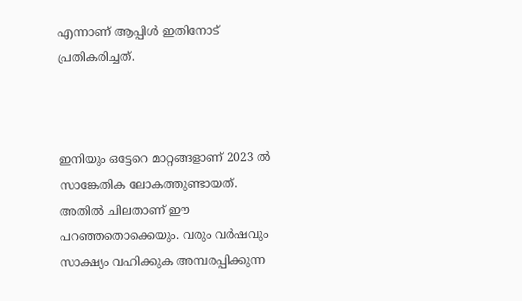എന്നാണ് ആപ്പിള്‍ ഇതിനോട് പ്രതികരിച്ചത്.



ഇനിയും ഒട്ടേറെ മാറ്റങ്ങളാണ് 2023 ല്‍ സാങ്കേതിക ലോകത്തുണ്ടായത്. അതില്‍ ചിലതാണ് ഈ പറഞ്ഞതൊക്കെയും. വരും വര്‍ഷവും സാക്ഷ്യം വഹിക്കുക അമ്പരപ്പിക്കുന്ന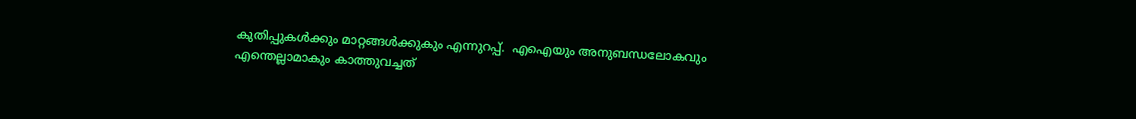കുതിപ്പുകള്‍ക്കും മാറ്റങ്ങള്‍ക്കുകും എന്നുറപ്പ്.  എഐയും അനുബന്ധലോകവും എന്തെല്ലാമാകും കാത്തുവച്ചത്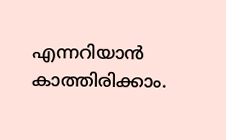എന്നറിയാന്‍ കാത്തിരിക്കാം.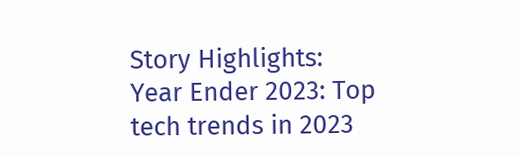Story Highlights: Year Ender 2023: Top tech trends in 2023